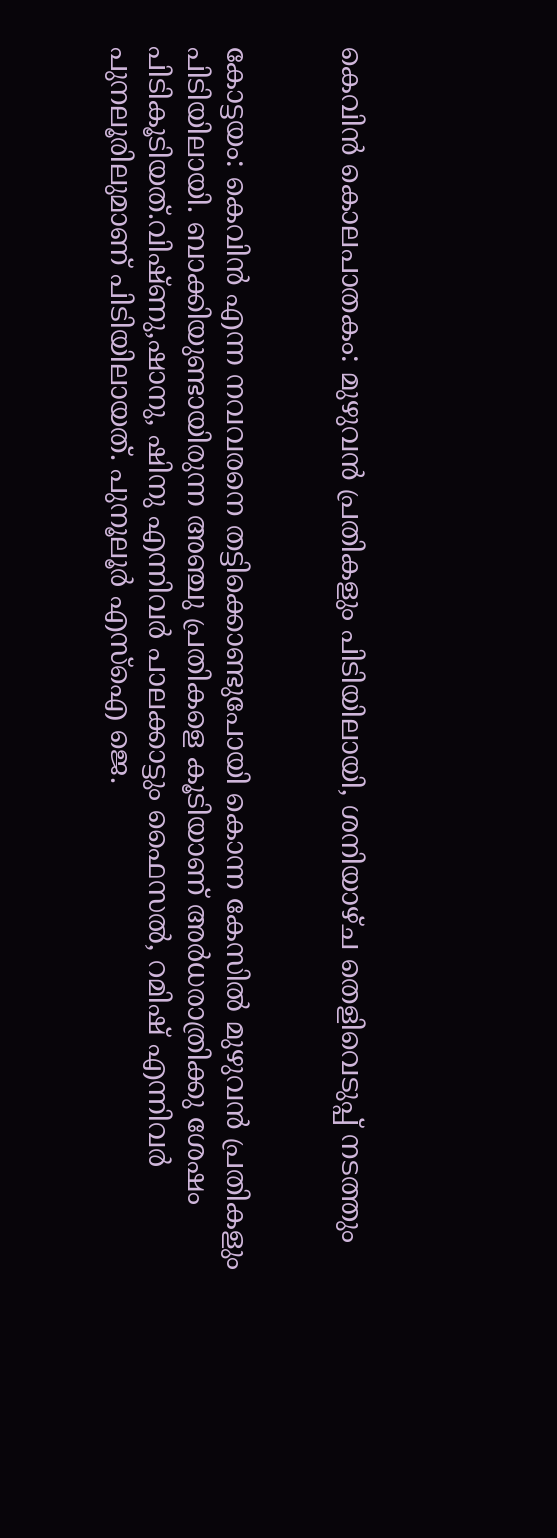കെവിന്‍ കൊലപാതകം: മുഴുവന്‍ പ്രതികളും പിടിയിലായി, ശനിയാഴ്ച തെളിവെടുപ്പ് നടത്തും


കോട്ടയം: കെവിന്‍ എന്ന നവവരനെ തട്ടിക്കൊണ്ടുപോയി കൊന്ന കേസില്‍ മുഴുവന്‍ പ്രതികളും പിടിയിലായി. ബാക്കിയുണ്ടായിരുന്ന അഞ്ചു പ്രതികളെ കൂടിയാണ് അര്‍ധരാത്രിക്കു ശേഷം പിടികൂടിയത്.വിഷ്ണു,ഷാനു, ഷിനു എന്നിവര്‍ പാലക്കാട്ടും ഫൈസല്‍, റമിഷ് എന്നിവര്‍ പുനലൂരിലുമാണ് പിടിയിലായത്. പുനൂലൂര്‍ എസ്‌ഐ ജെ.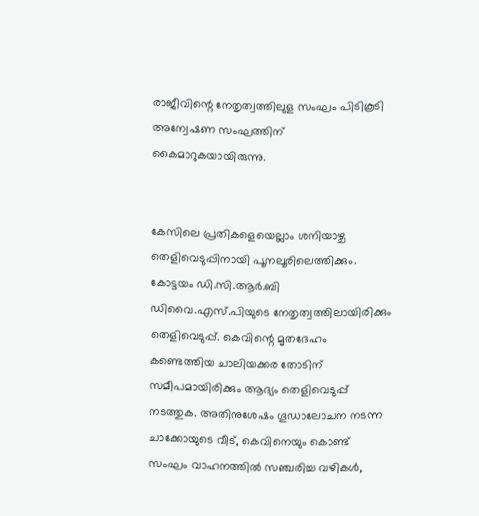രാജീവിന്റെ നേതൃത്വത്തിലുള സംഘം പിടികൂടി അന്വേഷണ സംഘത്തിന് കൈമാറുകയായിരുന്നു.


കേസിലെ പ്രതികളെയെല്ലാം ശനിയാഴ്ച തെളിവെടുപ്പിനായി പൂനലൂരിലെത്തിക്കും. കോട്ടയം ഡി.സി.ആര്‍.ബി ഡിവൈ.എസ്.പിയുടെ നേതൃത്വത്തിലായിരിക്കും തെളിവെടുപ്പ്. കെവിന്റെ മൃതദേഹം കണ്ടെത്തിയ ചാലിയക്കര തോടിന് സമീപമായിരിക്കും ആദ്യം തെളിവെടുപ്പ് നടത്തുക. അതിനുശേഷം ഗൂഡാലോചന നടന്ന ചാക്കോയുടെ വീട്, കെവിനെയും കൊണ്ട് സംഘം വാഹനത്തില്‍ സഞ്ചരിച്ച വഴികള്‍,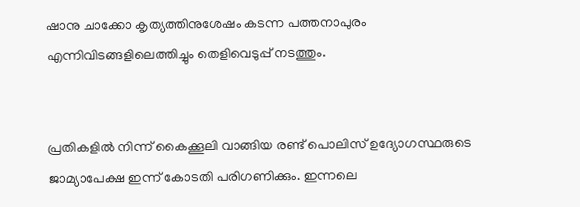ഷാനു ചാക്കോ കൃത്യത്തിനുശേഷം കടന്ന പത്തനാപുരം എന്നിവിടങ്ങളിലെത്തിച്ചും തെളിവെടുപ്പ് നടത്തും.


പ്രതികളില്‍ നിന്ന് കൈക്കൂലി വാങ്ങിയ രണ്ട് പൊലിസ് ഉദ്യോഗസ്ഥരുടെ ജാമ്യാപേക്ഷ ഇന്ന് കോടതി പരിഗണിക്കും. ഇന്നലെ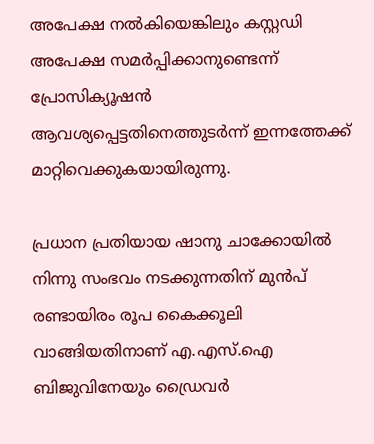അപേക്ഷ നല്‍കിയെങ്കിലും കസ്റ്റഡി അപേക്ഷ സമര്‍പ്പിക്കാനുണ്ടെന്ന് പ്രോസിക്യൂഷന്‍ ആവശ്യപ്പെട്ടതിനെത്തുടര്‍ന്ന് ഇന്നത്തേക്ക് മാറ്റിവെക്കുകയായിരുന്നു.

പ്രധാന പ്രതിയായ ഷാനു ചാക്കോയില്‍ നിന്നു സംഭവം നടക്കുന്നതിന് മുന്‍പ് രണ്ടായിരം രൂപ കൈക്കൂലി വാങ്ങിയതിനാണ് എ.എസ്.ഐ ബിജുവിനേയും ഡ്രൈവര്‍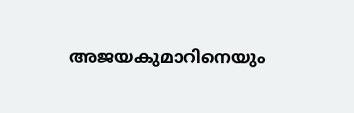അജയകുമാറിനെയും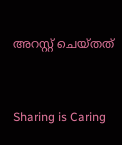അറസ്റ്റ് ചെയ്തത്



Sharing is Caring